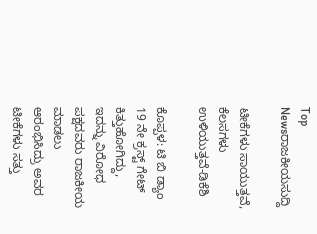Top Newsರಾಜಕೀಯಸುದ್ದಿ

ಟೀಕೆಗಳು ಸಾಯುತ್ತವೆ, ಕೆಲಸಗಳು ಉಳಿಯುತ್ತವೆ-ಡಿಕೆಶಿ

ಕೊಪ್ಪಳ: ಟಿ ಬಿ ಡ್ಯಾಂ 19 ನೇ ಕ್ರಸ್ಟ್ ಗೇಟ್ ಕಿತ್ತುಹೋಗಿದ್ದು, ಇದನ್ನು ವಿರೋಧ ಪಕ್ಷದವರು ರಾಜಕೀಯ ಮಾಡಲು ಆರಂಭಿಸಿದ್ರು ಅವರ ಟೀಕೆಗಳು ಸತ್ತು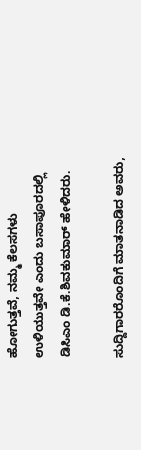ಹೋಗುತ್ತವೆ, ನಮ್ಮ ಕೆಲಸಗಳು ಉಳಿಯುತ್ತವೇ ಎಂದು ಬಸಾಪೂರದಲ್ಲಿ ಡಿಸಿಎಂ ಡಿ.ಕೆ.ಶಿವಕುಮಾರ್ ಹೇಳಿದರು.

ಸುದ್ದಿಗಾರರೊಂದಿಗೆ ಮಾತನಾಡಿದ ಅವರು,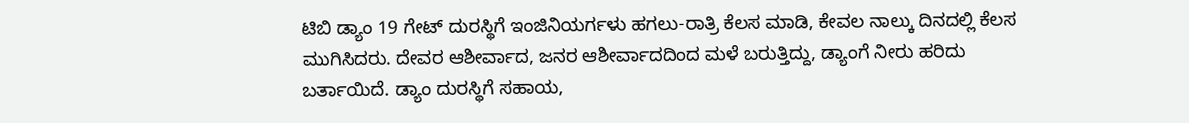ಟಿಬಿ ಡ್ಯಾಂ 19 ಗೇಟ್ ದುರಸ್ಥಿಗೆ ಇಂಜಿನಿಯರ್ಗಳು ಹಗಲು-ರಾತ್ರಿ ಕೆಲಸ ಮಾಡಿ, ಕೇವಲ ನಾಲ್ಕು ದಿನದಲ್ಲಿ ಕೆಲಸ ಮುಗಿಸಿದರು. ದೇವರ ಆಶೀರ್ವಾದ, ಜನರ ಆಶೀರ್ವಾದದಿಂದ ಮಳೆ ಬರುತ್ತಿದ್ದು, ಡ್ಯಾಂಗೆ ನೀರು ಹರಿದು ಬರ್ತಾಯಿದೆ. ಡ್ಯಾಂ ದುರಸ್ಥಿಗೆ ಸಹಾಯ,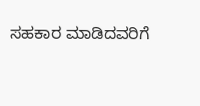ಸಹಕಾರ ಮಾಡಿದವರಿಗೆ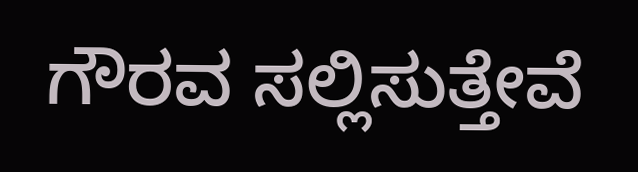ಗೌರವ ಸಲ್ಲಿಸುತ್ತೇವೆ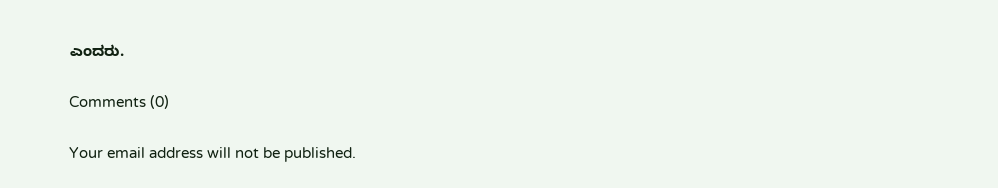ಎಂದರು.

Comments (0)

Your email address will not be published.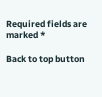Required fields are marked *

Back to top button